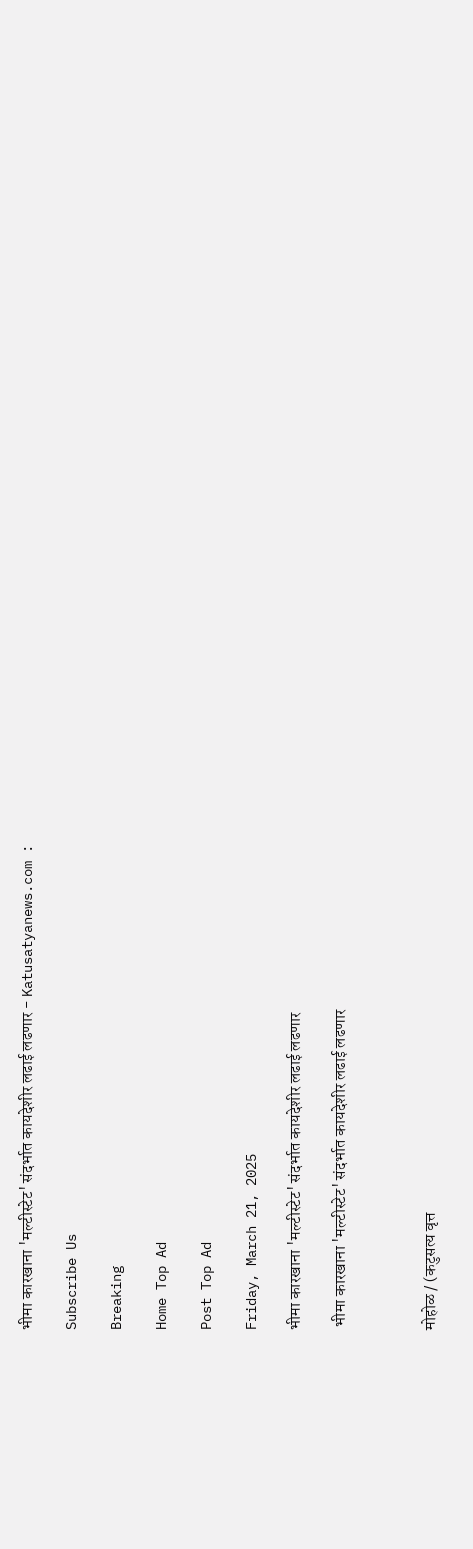भीमा कारखाना 'मल्टीस्टेट' संदर्भात कायदेशीर लढाई लढणार - Katusatyanews.com :

Subscribe Us

Breaking

Home Top Ad

Post Top Ad

Friday, March 21, 2025

भीमा कारखाना 'मल्टीस्टेट' संदर्भात कायदेशीर लढाई लढणार

 भीमा कारखाना 'मल्टीस्टेट' संदर्भात कायदेशीर लढाई लढणार



मोहोळ / (कटुसत्य वृत्त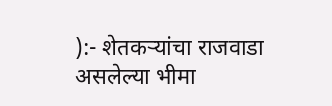):- शेतकऱ्यांचा राजवाडा असलेल्या भीमा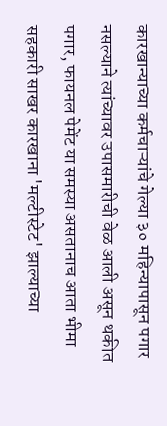कारखान्याच्या कर्मचाऱ्यांचे गेल्या ३० महिन्यापासून पगार नसल्याने त्यांच्यावर उपासमारीची वेळ आली असून थकीत पगार, फायनल पेमेंट या समस्या असतानाच आता भीमा सहकारी साखर कारखाना 'मल्टीस्टेट' झाल्याच्या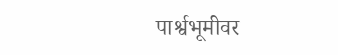पार्श्वभूमीवर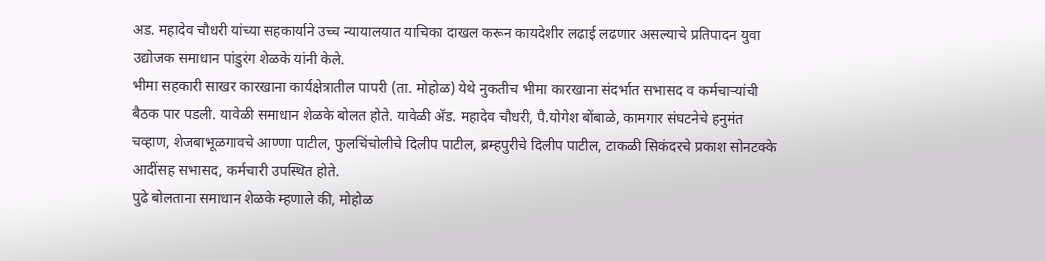अड. महादेव चौधरी यांच्या सहकार्याने उच्च न्यायालयात याचिका दाखल करून कायदेशीर लढाई लढणार असल्याचे प्रतिपादन युवा उद्योजक समाधान पांडुरंग शेळके यांनी केले.
भीमा सहकारी साखर कारखाना कार्यक्षेत्रातील पापरी (ता. मोहोळ) येथे नुकतीच भीमा कारखाना संदर्भात सभासद व कर्मचाऱ्यांची बैठक पार पडली. यावेळी समाधान शेळके बोलत होते. यावेळी ॲड. महादेव चौधरी, पै.योगेश बोंबाळे, कामगार संघटनेचे हनुमंत चव्हाण, शेजबाभूळगावचे आण्णा पाटील, फुलचिंचोलीचे दिलीप पाटील, ब्रम्हपुरीचे दिलीप पाटील, टाकळी सिकंदरचे प्रकाश सोनटक्के आदींसह सभासद, कर्मचारी उपस्थित होते.
पुढे बोलताना समाधान शेळके म्हणाले की, मोहोळ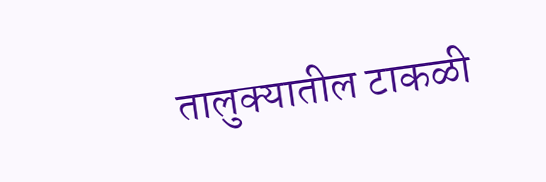तालुक्यातील टाकळी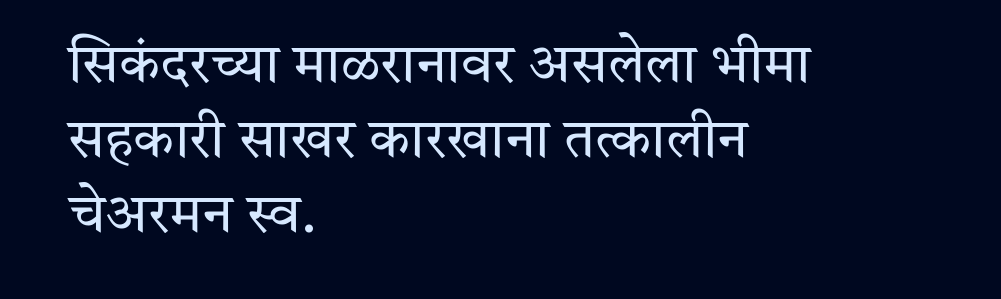सिकंदरच्या माळरानावर असलेला भीमा सहकारी साखर कारखाना तत्कालीन चेअरमन स्व.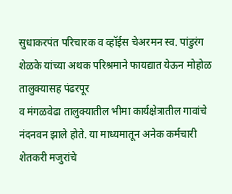सुधाकरपंत परिचारक व व्हॉईस चेअरमन स्व. पांडुरंग शेळके यांच्या अथक परिश्रमाने फायद्यात येऊन मोहोळ तालुक्यासह पंढरपूर
व मंगळवेढा तालुक्यातील भीमा कार्यक्षेत्रातील गावांचे नंदनवन झाले होते. या माध्यमातून अनेक कर्मचारी शेतकरी मजुरांचे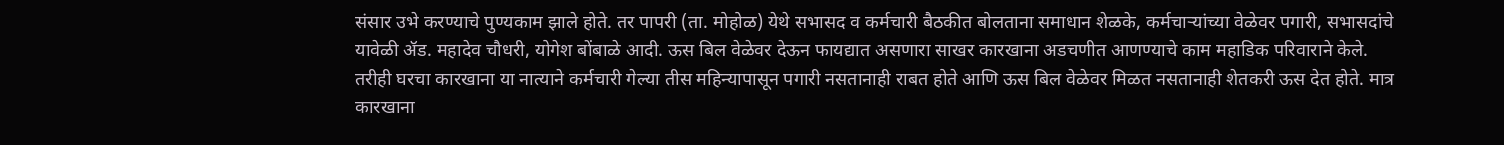संसार उभे करण्याचे पुण्यकाम झाले होते. तर पापरी (ता. मोहोळ) येथे सभासद व कर्मचारी बैठकीत बोलताना समाधान शेळके, कर्मचाऱ्यांच्या वेळेवर पगारी, सभासदांचे यावेळी ॲड. महादेव चौधरी, योगेश बोंबाळे आदी. ऊस बिल वेळेवर देऊन फायद्यात असणारा साखर कारखाना अडचणीत आणण्याचे काम महाडिक परिवाराने केले. तरीही घरचा कारखाना या नात्याने कर्मचारी गेल्या तीस महिन्यापासून पगारी नसतानाही राबत होते आणि ऊस बिल वेळेवर मिळत नसतानाही शेतकरी ऊस देत होते. मात्र कारखाना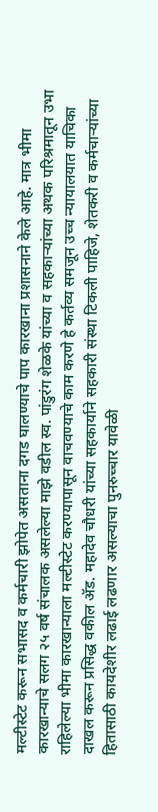मल्टीस्टेट करून सभासद व कर्मचारी झोपेत असताना दगड घालण्याचे पाप कारखाना प्रशासनाने केले आहे. मात्र भीमा कारखान्याचे सलग २५ वर्ष संचालक असलेल्या माझे वडील स्व. पांडुरंग शेळके यांच्या व सहकाऱ्यांच्या अथक परिश्रमातून उभा राहिलेल्या भीमा कारखान्याला मल्टीस्टेट करण्यापासून वाचवण्याचे काम करणे हे कर्तव्य समजून उच्च न्यायालयात याचिका दाखल करून प्रसिद्ध वकील ॲड. महादेव चौधरी यांच्या सहकार्याने सहकारी संस्था टिकली पाहिजे, शेतकरी व कर्मचाऱ्यांच्या हितासाठी कायदेशीर लढाई लढणार असल्याचा पुनरुच्चार यावेळी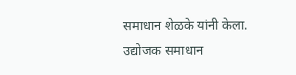समाधान शेळके यांनी केला.
उद्योजक समाधान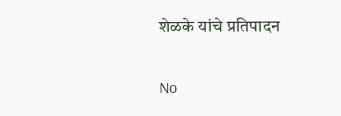शेळके यांचे प्रतिपादन


No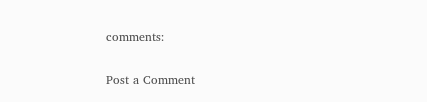comments:

Post a Comment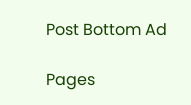Post Bottom Ad

Pages